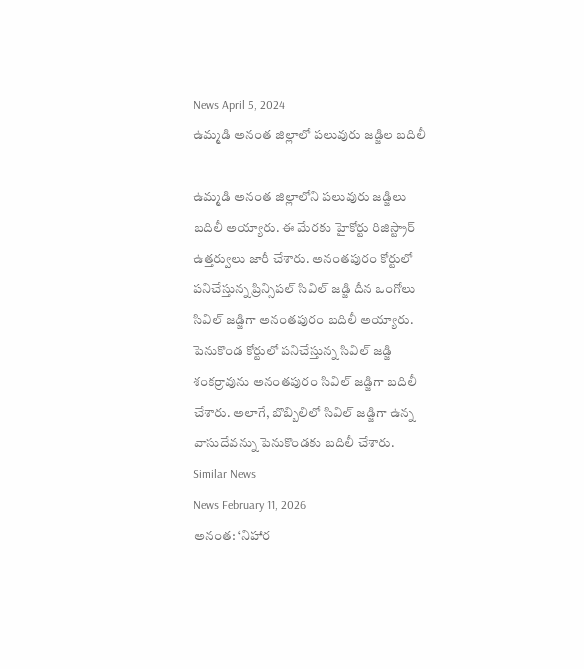News April 5, 2024
ఉమ్మడి అనంత జిల్లాలో పలువురు జడ్జిల బదిలీ

ఉమ్మడి అనంత జిల్లాలోని పలువురు జడ్జిలు బదిలీ అయ్యారు. ఈ మేరకు హైకోర్టు రిజిస్ట్రార్ ఉత్తర్వులు జారీ చేశారు. అనంతపురం కోర్టులో పనిచేస్తున్న ప్రిన్సిపల్ సివిల్ జడ్జి దీన ఒంగోలు సివిల్ జడ్జిగా అనంతపురం బదిలీ అయ్యారు. పెనుకొండ కోర్టులో పనిచేస్తున్న సివిల్ జడ్జి శంకర్రావును అనంతపురం సివిల్ జడ్జిగా బదిలీ చేశారు. అలాగే, బొబ్బిలిలో సివిల్ జడ్జిగా ఉన్న వాసుదేవన్ను పెనుకొండకు బదిలీ చేశారు.
Similar News
News February 11, 2026
అనంత: ‘నిహార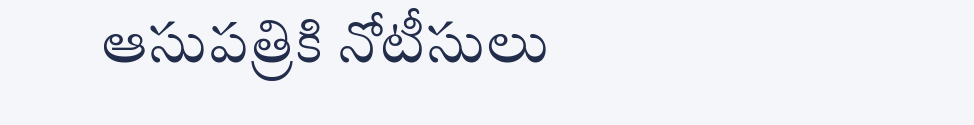ఆసుపత్రికి నోటీసులు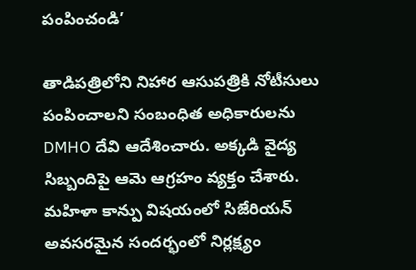పంపించండి’

తాడిపత్రిలోని నిహార ఆసుపత్రికి నోటీసులు పంపించాలని సంబంధిత అధికారులను DMHO దేవి ఆదేశించారు. అక్కడి వైద్య సిబ్బందిపై ఆమె ఆగ్రహం వ్యక్తం చేశారు. మహిళా కాన్పు విషయంలో సిజేరియన్ అవసరమైన సందర్భంలో నిర్లక్ష్యం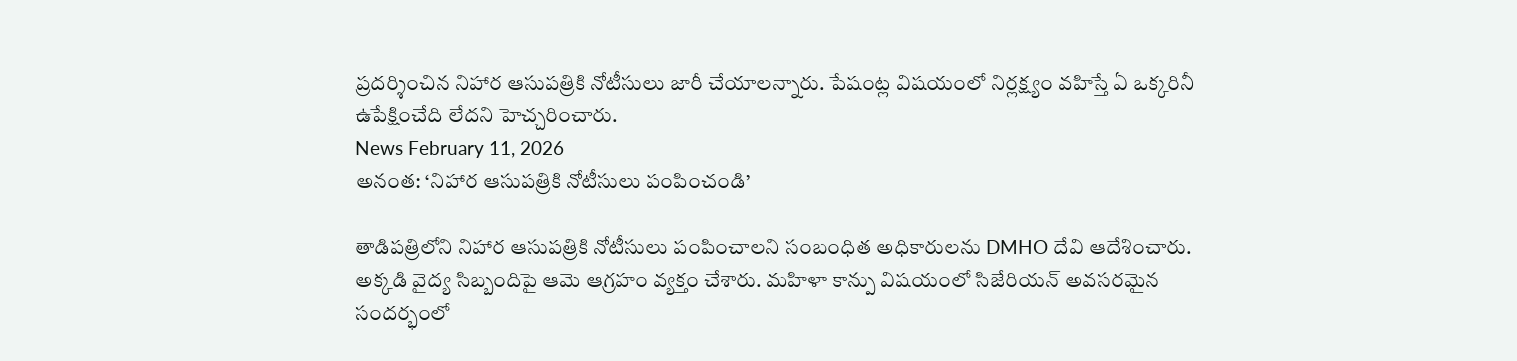ప్రదర్శించిన నిహార ఆసుపత్రికి నోటీసులు జారీ చేయాలన్నారు. పేషంట్ల విషయంలో నిర్లక్ష్యం వహిస్తే ఏ ఒక్కరినీ ఉపేక్షించేది లేదని హెచ్చరించారు.
News February 11, 2026
అనంత: ‘నిహార ఆసుపత్రికి నోటీసులు పంపించండి’

తాడిపత్రిలోని నిహార ఆసుపత్రికి నోటీసులు పంపించాలని సంబంధిత అధికారులను DMHO దేవి ఆదేశించారు. అక్కడి వైద్య సిబ్బందిపై ఆమె ఆగ్రహం వ్యక్తం చేశారు. మహిళా కాన్పు విషయంలో సిజేరియన్ అవసరమైన సందర్భంలో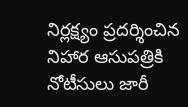నిర్లక్ష్యం ప్రదర్శించిన నిహార ఆసుపత్రికి నోటీసులు జారీ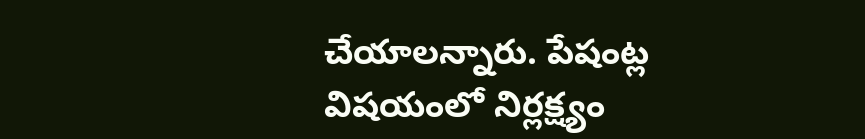చేయాలన్నారు. పేషంట్ల విషయంలో నిర్లక్ష్యం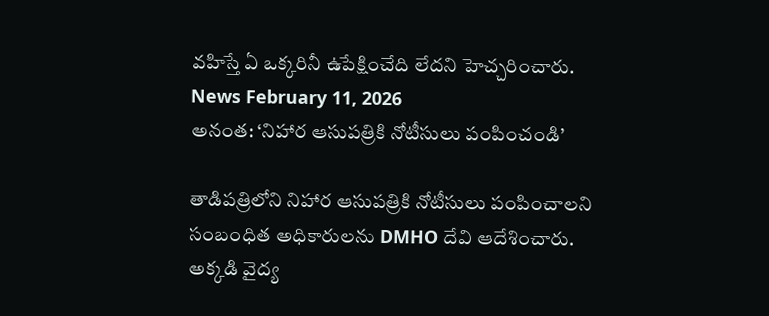వహిస్తే ఏ ఒక్కరినీ ఉపేక్షించేది లేదని హెచ్చరించారు.
News February 11, 2026
అనంత: ‘నిహార ఆసుపత్రికి నోటీసులు పంపించండి’

తాడిపత్రిలోని నిహార ఆసుపత్రికి నోటీసులు పంపించాలని సంబంధిత అధికారులను DMHO దేవి ఆదేశించారు. అక్కడి వైద్య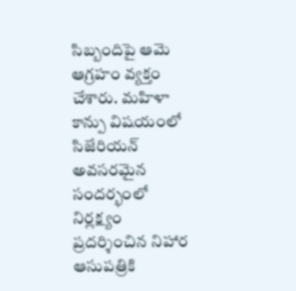సిబ్బందిపై ఆమె ఆగ్రహం వ్యక్తం చేశారు. మహిళా కాన్పు విషయంలో సిజేరియన్ అవసరమైన సందర్భంలో నిర్లక్ష్యం ప్రదర్శించిన నిహార ఆసుపత్రికి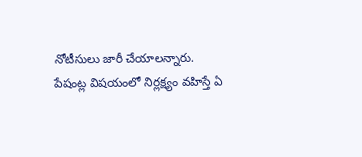నోటీసులు జారీ చేయాలన్నారు. పేషంట్ల విషయంలో నిర్లక్ష్యం వహిస్తే ఏ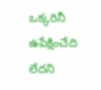ఒక్కరినీ ఉపేక్షించేది లేదని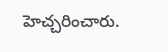హెచ్చరించారు.